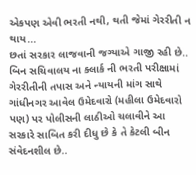એકપણ એવી ભરતી નથી, થતી જેમાં ગેરરીતી ન થાય...
છતાં સરકાર લાજવાની જગ્યાએ ગાજી રહી છે.. બિન સચિવાલય ના ક્લાર્ક ની ભરતી પરીક્ષામાં ગેરરીતીની તપાસ અને ન્યાયની માંગ સાથે ગાંધીનગર આવેલ ઉમેદવારો (મહીલા ઉમેદવારો પણ) પર પોલીસની લાઠીઓ ચલાવીને આ સરકારે સાબિત કરી દીધુ છે કે તે કેટલી બીન સંવેદનશીલ છે..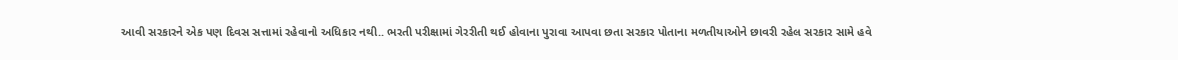આવી સરકારને એક પણ દિવસ સત્તામાં રહેવાનો અધિકાર નથી.. ભરતી પરીક્ષામાં ગેરરીતી થઈ હોવાના પુરાવા આપવા છતા સરકાર પોતાના મળતીયાઓને છાવરી રહેલ સરકાર સામે હવે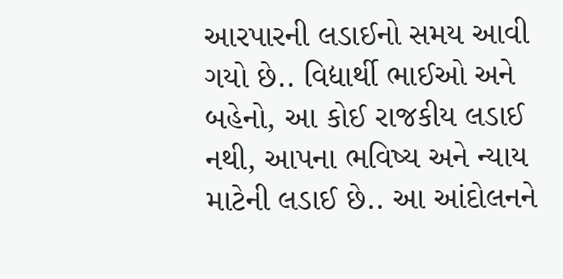આરપારની લડાઈનો સમય આવી ગયો છે.. વિદ્યાર્થી ભાઈઓ અને બહેનો, આ કોઈ રાજકીય લડાઈ નથી, આપના ભવિષ્ય અને ન્યાય માટેની લડાઈ છે.. આ આંદોલનને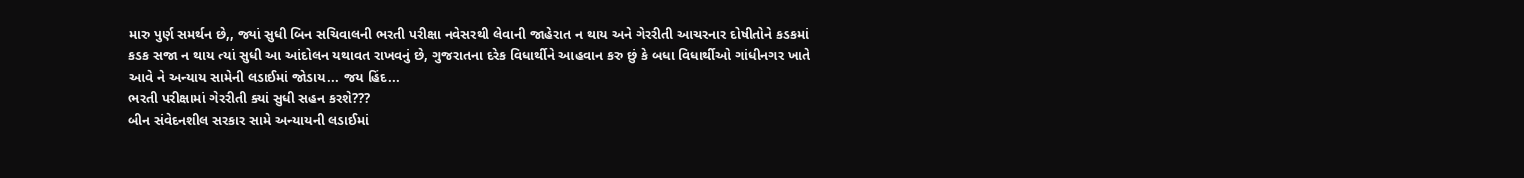મારુ પુર્ણ સમર્થન છે,, જ્યાં સુધી બિન સચિવાલની ભરતી પરીક્ષા નવેસરથી લેવાની જાહેરાત ન થાય અને ગેરરીતી આચરનાર દોષીતોને કડકમાં કડક સજા ન થાય ત્યાં સુધી આ આંદોલન યથાવત રાખવનું છે, ગુજરાતના દરેક વિધાર્થીને આહવાન કરુ છું કે બધા વિધાર્થીઓ ગાંધીનગર ખાતે આવે ને અન્યાય સામેની લડાઈમાં જોડાય... જય હિંદ...
ભરતી પરીક્ષામાં ગેરરીતી ક્યાં સુધી સહન કરશે???
બીન સંવેદનશીલ સરકાર સામે અન્યાયની લડાઈમાં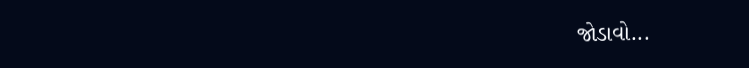જોડાવો...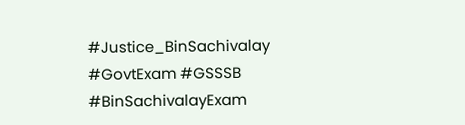#Justice_BinSachivalay #GovtExam #GSSSB #BinSachivalayExam